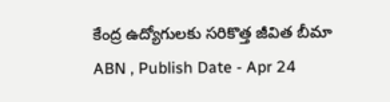కేంద్ర ఉద్యోగులకు సరికొత్త జీవిత బీమా
ABN , Publish Date - Apr 24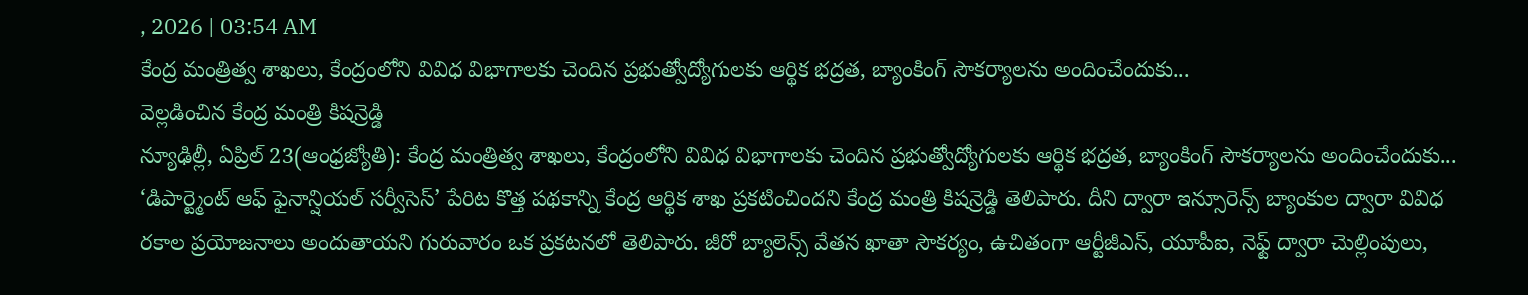, 2026 | 03:54 AM
కేంద్ర మంత్రిత్వ శాఖలు, కేంద్రంలోని వివిధ విభాగాలకు చెందిన ప్రభుత్వోద్యోగులకు ఆర్థిక భద్రత, బ్యాంకింగ్ సౌకర్యాలను అందించేందుకు...
వెల్లడించిన కేంద్ర మంత్రి కిషన్రెడ్డి
న్యూఢిల్లీ, ఏప్రిల్ 23(ఆంధ్రజ్యోతి): కేంద్ర మంత్రిత్వ శాఖలు, కేంద్రంలోని వివిధ విభాగాలకు చెందిన ప్రభుత్వోద్యోగులకు ఆర్థిక భద్రత, బ్యాంకింగ్ సౌకర్యాలను అందించేందుకు... ‘డిపార్ట్మెంట్ ఆఫ్ ఫైనాన్షియల్ సర్వీసెస్’ పేరిట కొత్త పథకాన్ని కేంద్ర ఆర్థిక శాఖ ప్రకటించిందని కేంద్ర మంత్రి కిషన్రెడ్డి తెలిపారు. దీని ద్వారా ఇన్సూరెన్స్ బ్యాంకుల ద్వారా వివిధ రకాల ప్రయోజనాలు అందుతాయని గురువారం ఒక ప్రకటనలో తెలిపారు. జీరో బ్యాలెన్స్ వేతన ఖాతా సౌకర్యం, ఉచితంగా ఆర్టీజీఎస్, యూపీఐ, నెఫ్ట్ ద్వారా చెుల్లింపులు,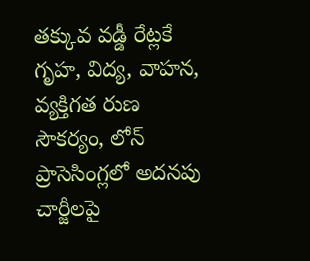తక్కువ వడ్డీ రేట్లకే గృహ, విద్య, వాహన, వ్యక్తిగత రుణ సౌకర్యం, లోన్ ప్రాసెసింగ్లలో అదనపు చార్జీలపై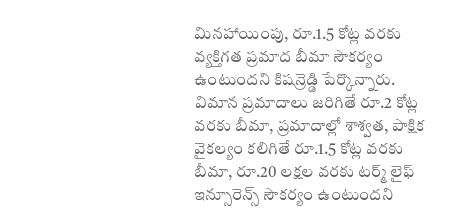మినహాయింపు, రూ.1.5 కోట్ల వరకు వ్యక్తిగత ప్రమాద బీమా సౌకర్యం ఉంటుందని కిషన్రెడ్డి పేర్కొన్నారు. విమాన ప్రమాదాలు జరిగితే రూ.2 కోట్ల వరకు బీమా, ప్రమాదాల్లో శాశ్వత, పాక్షిక వైకల్యం కలిగితే రూ.1.5 కోట్ల వరకు బీమా, రూ.20 లక్షల వరకు టర్మ్ లైఫ్ ఇన్సూరెన్స్ సౌకర్యం ఉంటుందని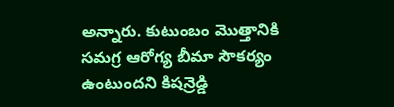అన్నారు. కుటుంబం మొత్తానికి సమగ్ర ఆరోగ్య బీమా సౌకర్యం ఉంటుందని కిషన్రెడ్డి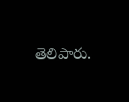తెలిపారు.